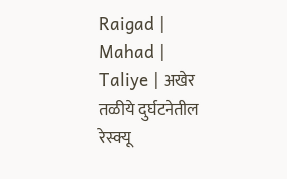Raigad | Mahad | Taliye | अखेर तळीये दुर्घटनेतील रेस्क्यू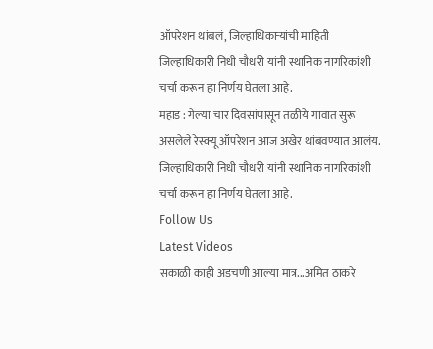ऑपरेशन थांबलं, जिल्हाधिकाऱ्यांची माहिती
जिल्हाधिकारी निधी चौधरी यांनी स्थानिक नागरिकांशी चर्चा करून हा निर्णय घेतला आहे.
महाड : गेल्या चार दिवसांपासून तळीये गावात सुरू असलेले रेस्क्यू ऑपरेशन आज अखेर थांबवण्यात आलंय. जिल्हाधिकारी निधी चौधरी यांनी स्थानिक नागरिकांशी चर्चा करून हा निर्णय घेतला आहे.
Follow Us
Latest Videos
सकाळी काही अडचणी आल्या मात्र...अमित ठाकरे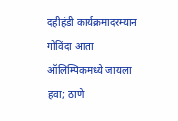दहीहंडी कार्यक्रमादरम्यान
गोविंदा आता ऑलिम्पिकमध्ये जायला हवा; ठाणे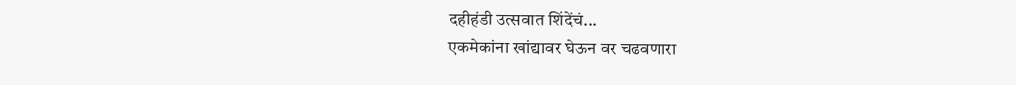दहीहंडी उत्सवात शिंदेंचं...
एकमेकांना खांद्यावर घेऊन वर चढवणारा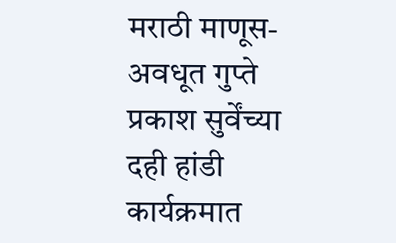मराठी माणूस- अवधूत गुप्ते
प्रकाश सुर्वेंच्या दही हांडी कार्यक्रमात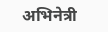अभिनेत्री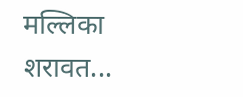मल्लिका शरावत...